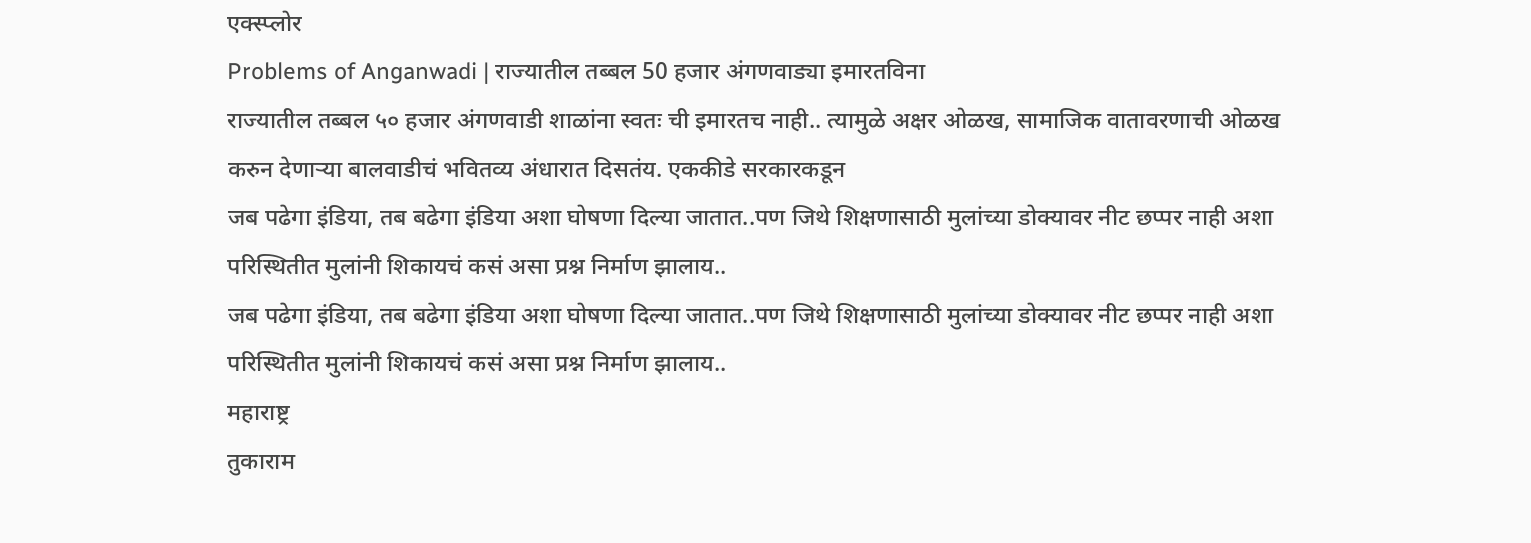एक्स्प्लोर
Problems of Anganwadi | राज्यातील तब्बल 50 हजार अंगणवाड्या इमारतविना
राज्यातील तब्बल ५० हजार अंगणवाडी शाळांना स्वतः ची इमारतच नाही.. त्यामुळे अक्षर ओळख, सामाजिक वातावरणाची ओळख करुन देणाऱ्या बालवाडीचं भवितव्य अंधारात दिसतंय. एककीडे सरकारकडून
जब पढेगा इंडिया, तब बढेगा इंडिया अशा घोषणा दिल्या जातात..पण जिथे शिक्षणासाठी मुलांच्या डोक्यावर नीट छप्पर नाही अशा परिस्थितीत मुलांनी शिकायचं कसं असा प्रश्न निर्माण झालाय..
जब पढेगा इंडिया, तब बढेगा इंडिया अशा घोषणा दिल्या जातात..पण जिथे शिक्षणासाठी मुलांच्या डोक्यावर नीट छप्पर नाही अशा परिस्थितीत मुलांनी शिकायचं कसं असा प्रश्न निर्माण झालाय..
महाराष्ट्र
तुकाराम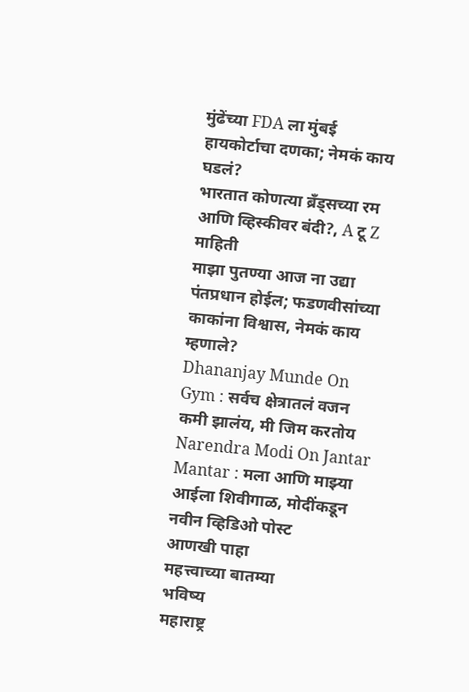मुंढेंच्या FDA ला मुंबई हायकोर्टाचा दणका; नेमकं काय घडलं?
भारतात कोणत्या ब्रँड्सच्या रम आणि व्हिस्कीवर बंदी?, A टू Z माहिती
माझा पुतण्या आज ना उद्या पंतप्रधान होईल; फडणवीसांच्या काकांना विश्वास, नेमकं काय म्हणाले?
Dhananjay Munde On Gym : सर्वच क्षेत्रातलं वजन कमी झालंय, मी जिम करतोय
Narendra Modi On Jantar Mantar : मला आणि माझ्या आईला शिवीगाळ, मोदींकडून नवीन व्हिडिओ पोस्ट
आणखी पाहा
महत्त्वाच्या बातम्या
भविष्य
महाराष्ट्र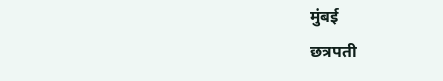मुंबई
छत्रपती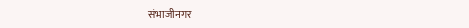संभाजीनगर